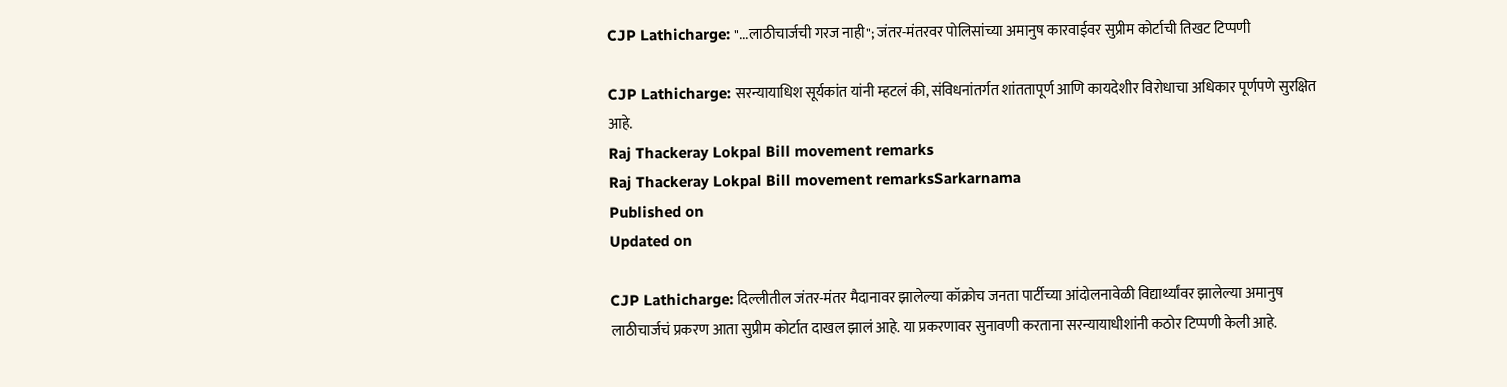CJP Lathicharge: "...लाठीचार्जची गरज नाही"; जंतर-मंतरवर पोलिसांच्या अमानुष कारवाईवर सुप्रीम कोर्टाची तिखट टिप्पणी

CJP Lathicharge: सरन्यायाधिश सूर्यकांत यांनी म्हटलं की, संविधनांतर्गत शांततापूर्ण आणि कायदेशीर विरोधाचा अधिकार पूर्णपणे सुरक्षित आहे.
Raj Thackeray Lokpal Bill movement remarks
Raj Thackeray Lokpal Bill movement remarksSarkarnama
Published on
Updated on

CJP Lathicharge: दिल्लीतील जंतर-मंतर मैदानावर झालेल्या कॉक्रोच जनता पार्टीच्या आंदोलनावेळी विद्यार्थ्यांवर झालेल्या अमानुष लाठीचार्जचं प्रकरण आता सुप्रीम कोर्टात दाखल झालं आहे. या प्रकरणावर सुनावणी करताना सरन्यायाधीशांनी कठोर टिप्पणी केली आहे.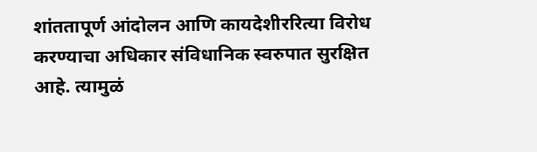शांततापूर्ण आंदोलन आणि कायदेशीररित्या विरोध करण्याचा अधिकार संविधानिक स्वरुपात सुरक्षित आहे. त्यामुळं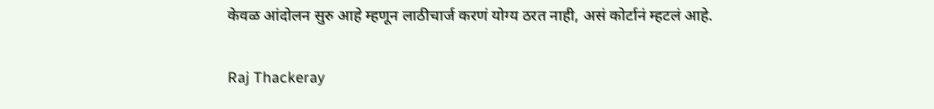केवळ आंदोलन सुरु आहे म्हणून लाठीचार्ज करणं योग्य ठरत नाही, असं कोर्टानं म्हटलं आहे.

Raj Thackeray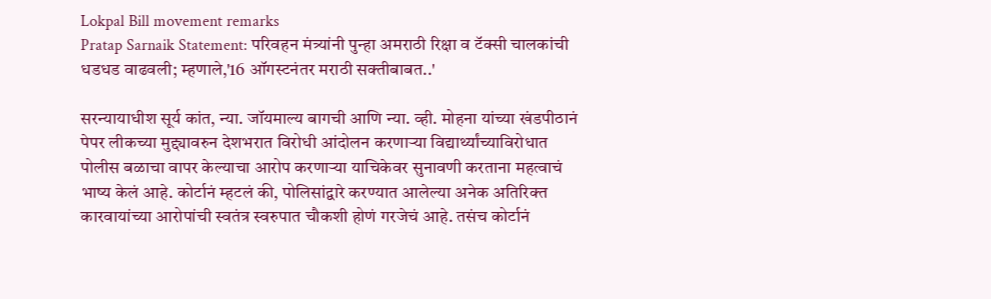Lokpal Bill movement remarks
Pratap Sarnaik Statement: परिवहन मंत्र्यांनी पुन्हा अमराठी रिक्षा व टॅक्सी चालकांची धडधड वाढवली; म्हणाले,'16 ऑगस्टनंतर मराठी सक्तीबाबत..'

सरन्यायाधीश सूर्य कांत, न्या. जॉयमाल्य बागची आणि न्या. व्ही. मोहना यांच्या खंडपीठानं पेपर लीकच्या मुद्द्यावरुन देशभरात विरोधी आंदोलन करणाऱ्या विद्यार्थ्यांच्याविरोधात पोलीस बळाचा वापर केल्याचा आरोप करणाऱ्या याचिकेवर सुनावणी करताना महत्वाचं भाष्य केलं आहे. कोर्टानं म्हटलं की, पोलिसांद्वारे करण्यात आलेल्या अनेक अतिरिक्त कारवायांच्या आरोपांची स्वतंत्र स्वरुपात चौकशी होणं गरजेचं आहे. तसंच कोर्टानं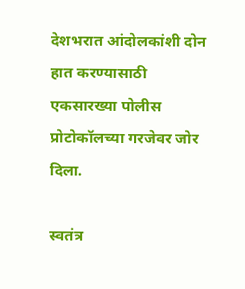देशभरात आंदोलकांशी दोन हात करण्यासाठी एकसारख्या पोलीस प्रोटोकॉलच्या गरजेवर जोर दिला.

स्वतंत्र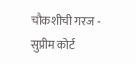चौकशीची गरज - सुप्रीम कोर्ट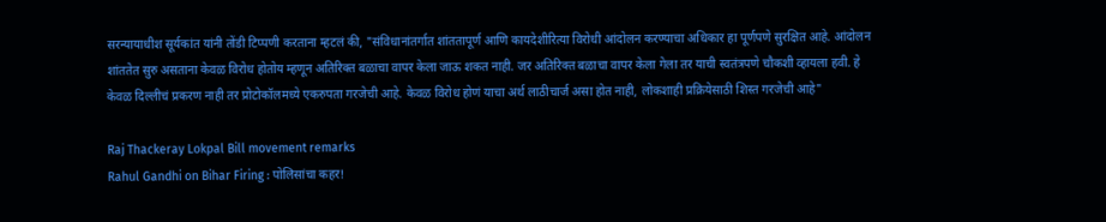सरन्यायाधीश सूर्यकांत यांनी तोंडी टिप्पणी करताना म्हटलं की, "संविधानांतर्गात शांततापूर्ण आणि कायदेशीरित्या विरोधी आंदोलन करण्याचा अधिकार हा पूर्णपणे सुरक्षित आहे. आंदोलन शांततेत सुरु असताना केवळ विरोध होतोय म्हणून अतिरिक्त बळाचा वापर केला जाऊ शकत नाही. जर अतिरिक्त बळाचा वापर केला गेला तर याची स्वतंत्रपणे चौकशी व्हायला हवी. हे केवळ दिल्लीचं प्रकरण नाही तर प्रोटोकॉलमध्ये एकरुपता गरजेची आहे. केवळ विरोध होणं याचा अर्थ लाठीचार्ज असा होत नाही, लोकशाही प्रक्रियेसाठी शिस्त गरजेची आहे"

Raj Thackeray Lokpal Bill movement remarks
Rahul Gandhi on Bihar Firing : पोलिसांचा कहर!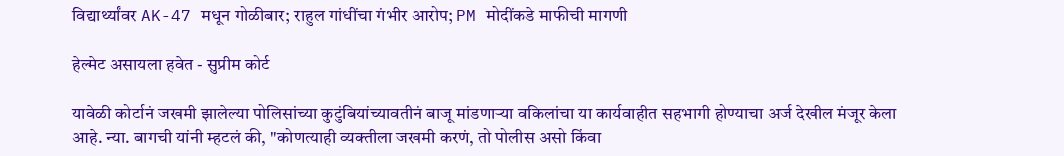विद्यार्थ्यांवर AK-47 मधून गोळीबार; राहुल गांधींचा गंभीर आरोप; PM मोदींकडे माफीची मागणी

हेल्मेट असायला हवेत - सुप्रीम कोर्ट

यावेळी कोर्टानं जखमी झालेल्या पोलिसांच्या कुटुंबियांच्यावतीनं बाजू मांडणाऱ्या वकिलांचा या कार्यवाहीत सहभागी होण्याचा अर्ज देखील मंजूर केला आहे. न्या. बागची यांनी म्हटलं की, "कोणत्याही व्यक्तीला जखमी करणं, तो पोलीस असो किंवा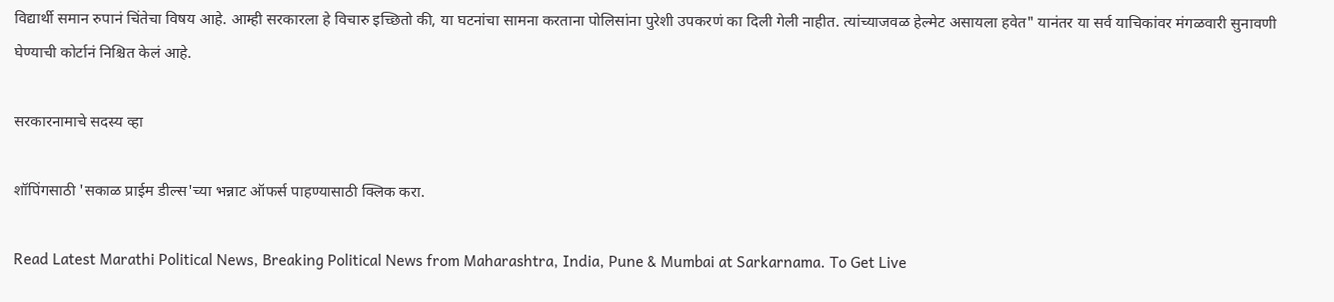विद्यार्थी समान रुपानं चिंतेचा विषय आहे. आम्ही सरकारला हे विचारु इच्छितो की, या घटनांचा सामना करताना पोलिसांना पुरेशी उपकरणं का दिली गेली नाहीत. त्यांच्याजवळ हेल्मेट असायला हवेत" यानंतर या सर्व याचिकांवर मंगळवारी सुनावणी घेण्याची कोर्टानं निश्चित केलं आहे.

सरकारनामाचे सदस्य व्हा

शॉपिंगसाठी 'सकाळ प्राईम डील्स'च्या भन्नाट ऑफर्स पाहण्यासाठी क्लिक करा.

Read Latest Marathi Political News, Breaking Political News from Maharashtra, India, Pune & Mumbai at Sarkarnama. To Get Live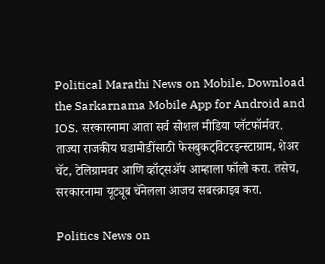Political Marathi News on Mobile, Download the Sarkarnama Mobile App for Android and IOS. सरकारनामा आता सर्व सोशल मीडिया प्लॅटफॉर्मवर. ताज्या राजकीय घडामोडींसाठी फेसबुकट्विटरइन्स्टाग्राम, शेअर चॅट, टेलिग्रामवर आणि व्हॉट्सॲप आम्हाला फॉलो करा. तसेच, सरकारनामा यूट्यूब चॅनेलला आजच सबस्क्राइब करा.

Politics News on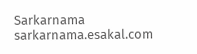Sarkarnama
sarkarnama.esakal.com